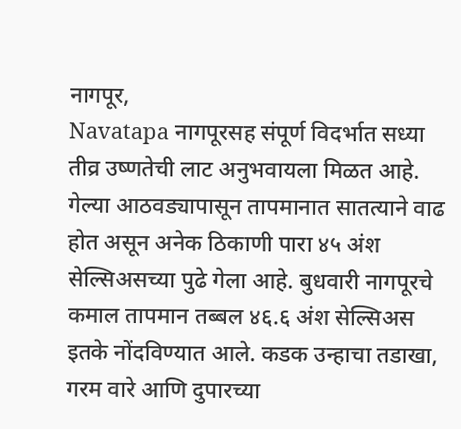नागपूर,
Navatapa नागपूरसह संपूर्ण विदर्भात सध्या तीव्र उष्णतेची लाट अनुभवायला मिळत आहे. गेल्या आठवड्यापासून तापमानात सातत्याने वाढ होत असून अनेक ठिकाणी पारा ४५ अंश सेल्सिअसच्या पुढे गेला आहे. बुधवारी नागपूरचे कमाल तापमान तब्बल ४६.६ अंश सेल्सिअस इतके नोंदविण्यात आले. कडक उन्हाचा तडाखा, गरम वारे आणि दुपारच्या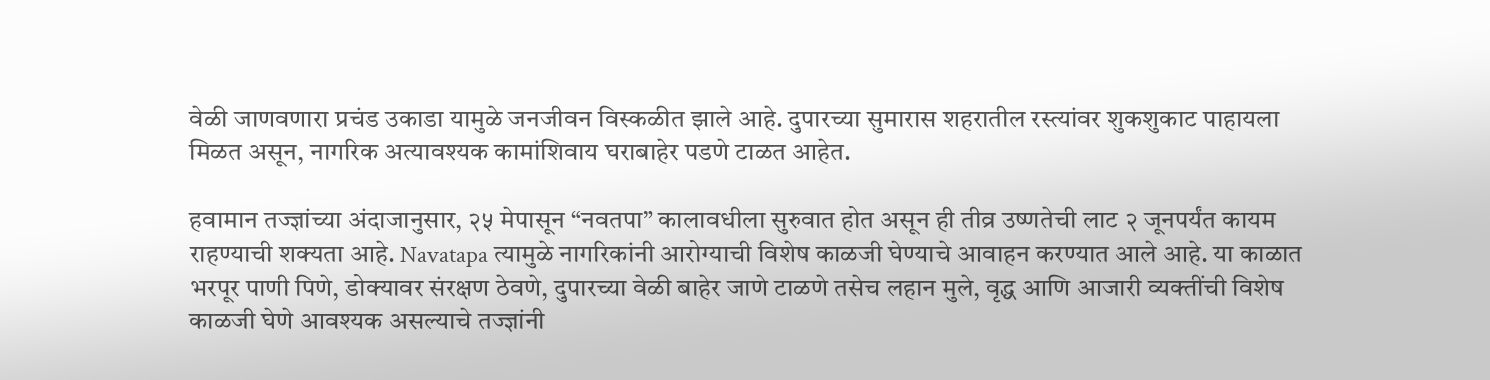वेळी जाणवणारा प्रचंड उकाडा यामुळे जनजीवन विस्कळीत झाले आहे. दुपारच्या सुमारास शहरातील रस्त्यांवर शुकशुकाट पाहायला मिळत असून, नागरिक अत्यावश्यक कामांशिवाय घराबाहेर पडणे टाळत आहेत.

हवामान तज्ज्ञांच्या अंदाजानुसार, २५ मेपासून “नवतपा” कालावधीला सुरुवात होत असून ही तीव्र उष्णतेची लाट २ जूनपर्यंत कायम राहण्याची शक्यता आहे. Navatapa त्यामुळे नागरिकांनी आरोग्याची विशेष काळजी घेण्याचे आवाहन करण्यात आले आहे. या काळात भरपूर पाणी पिणे, डोक्यावर संरक्षण ठेवणे, दुपारच्या वेळी बाहेर जाणे टाळणे तसेच लहान मुले, वृद्ध आणि आजारी व्यक्तींची विशेष काळजी घेणे आवश्यक असल्याचे तज्ज्ञांनी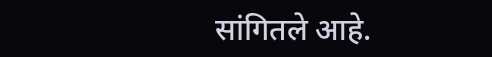सांगितले आहे.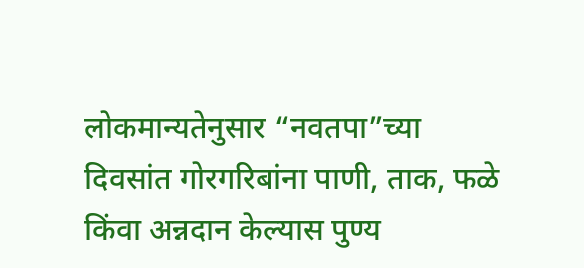लोकमान्यतेनुसार “नवतपा”च्या दिवसांत गोरगरिबांना पाणी, ताक, फळे किंवा अन्नदान केल्यास पुण्य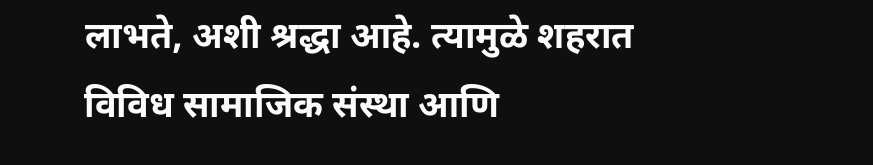लाभते, अशी श्रद्धा आहे. त्यामुळे शहरात विविध सामाजिक संस्था आणि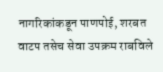नागरिकांकडून पाणपोई, शरबत वाटप तसेच सेवा उपक्रम राबविले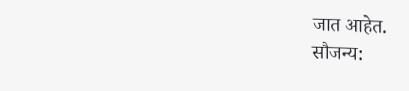जात आहेत.
सौजन्य: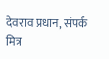देवराव प्रधान, संपर्क मित्र